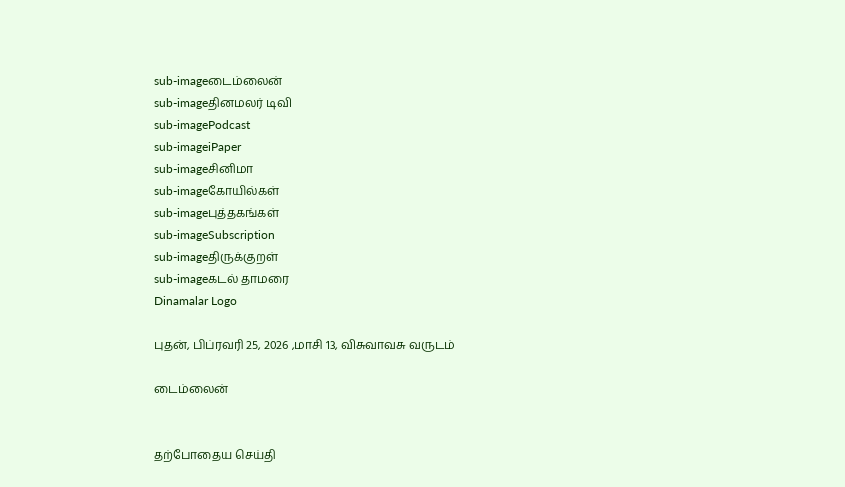sub-imageடைம்லைன்
sub-imageதினமலர் டிவி
sub-imagePodcast
sub-imageiPaper
sub-imageசினிமா
sub-imageகோயில்கள்
sub-imageபுத்தகங்கள்
sub-imageSubscription
sub-imageதிருக்குறள்
sub-imageகடல் தாமரை
Dinamalar Logo

புதன், பிப்ரவரி 25, 2026 ,மாசி 13, விசுவாவசு வருடம்

டைம்லைன்


தற்போதைய செய்தி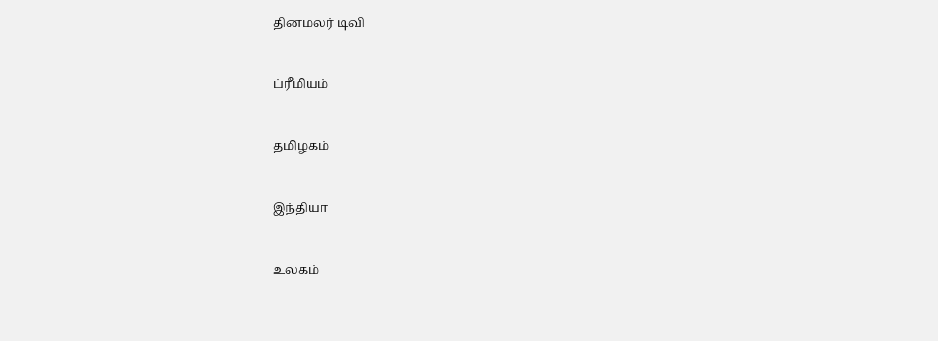தினமலர் டிவி


ப்ரீமியம்


தமிழகம்


இந்தியா


உலகம்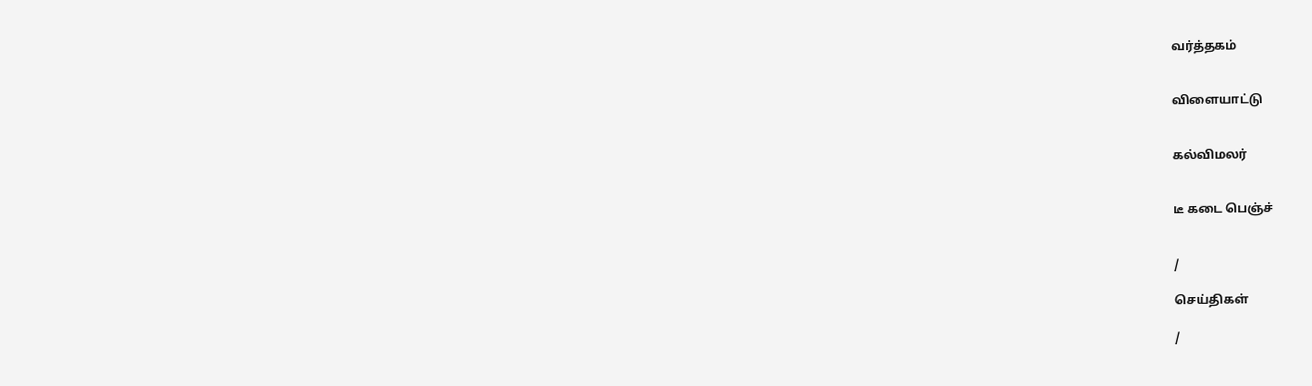வர்த்தகம்


விளையாட்டு


கல்விமலர்


டீ கடை பெஞ்ச்


/

செய்திகள்

/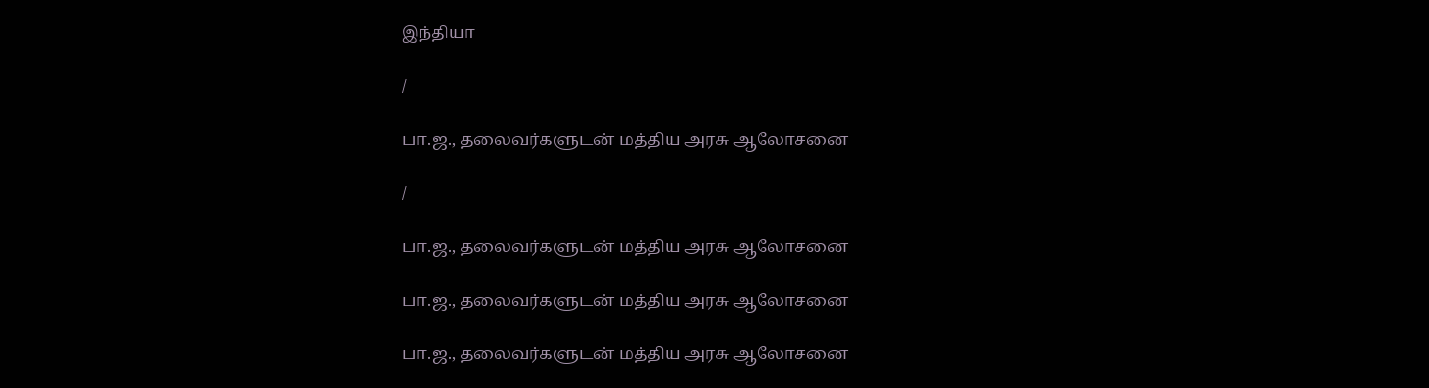இந்தியா

/

பா.ஜ., தலைவர்களுடன் மத்திய அரசு ஆலோசனை

/

பா.ஜ., தலைவர்களுடன் மத்திய அரசு ஆலோசனை

பா.ஜ., தலைவர்களுடன் மத்திய அரசு ஆலோசனை

பா.ஜ., தலைவர்களுடன் மத்திய அரசு ஆலோசனை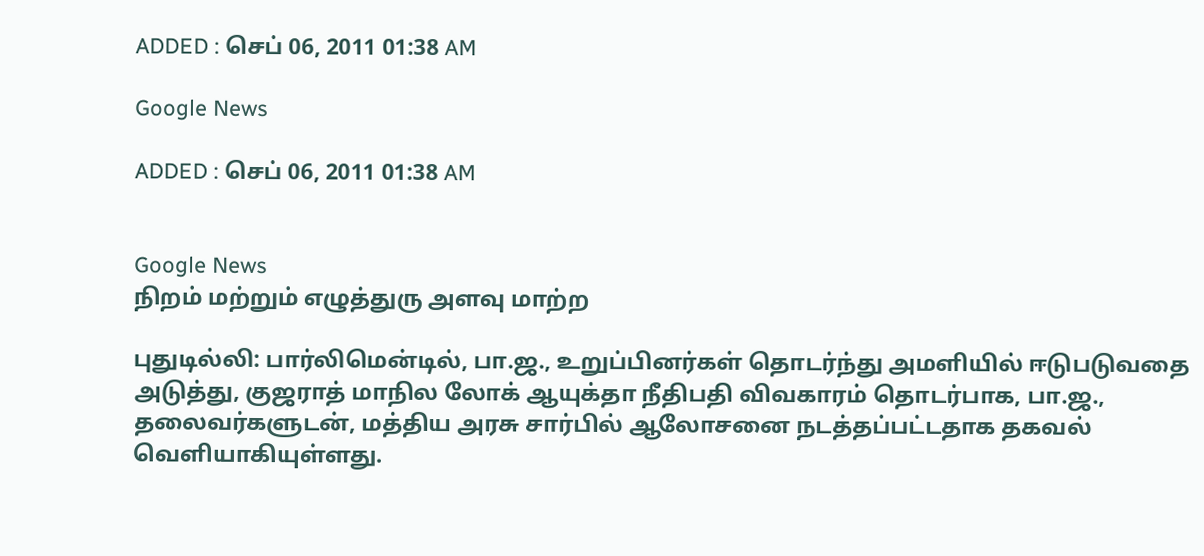ADDED : செப் 06, 2011 01:38 AM

Google News

ADDED : செப் 06, 2011 01:38 AM


Google News
நிறம் மற்றும் எழுத்துரு அளவு மாற்ற

புதுடில்லி: பார்லிமென்டில், பா.ஜ., உறுப்பினர்கள் தொடர்ந்து அமளியில் ஈடுபடுவதை அடுத்து, குஜராத் மாநில லோக் ஆயுக்தா நீதிபதி விவகாரம் தொடர்பாக, பா.ஜ., தலைவர்களுடன், மத்திய அரசு சார்பில் ஆலோசனை நடத்தப்பட்டதாக தகவல் வெளியாகியுள்ளது.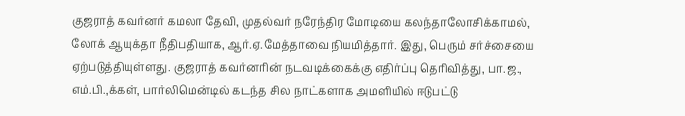குஜராத் கவர்னர் கமலா தேவி, முதல்வர் நரேந்திர மோடியை கலந்தாலோசிக்காமல், லோக் ஆயுக்தா நீதிபதியாக, ஆர்.ஏ.மேத்தாவை நியமித்தார். இது, பெரும் சர்ச்சையை ஏற்படுத்தியுள்ளது. குஜராத் கவர்னரின் நடவடிக்கைக்கு எதிர்ப்பு தெரிவித்து, பா.ஜ., எம்.பி.,க்கள், பார்லிமென்டில் கடந்த சில நாட்களாக அமளியில் ஈடுபட்டு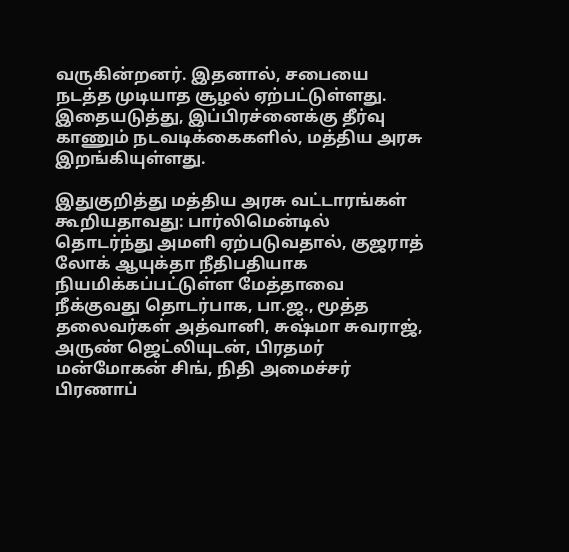வருகின்றனர். இதனால், சபையை நடத்த முடியாத சூழல் ஏற்பட்டுள்ளது. இதையடுத்து, இப்பிரச்னைக்கு தீர்வு காணும் நடவடிக்கைகளில், மத்திய அரசு இறங்கியுள்ளது.

இதுகுறித்து மத்திய அரசு வட்டாரங்கள் கூறியதாவது: பார்லிமென்டில் தொடர்ந்து அமளி ஏற்படுவதால், குஜராத் லோக் ஆயுக்தா நீதிபதியாக நியமிக்கப்பட்டுள்ள மேத்தாவை நீக்குவது தொடர்பாக, பா.ஜ., மூத்த தலைவர்கள் அத்வானி, சுஷ்மா சுவராஜ், அருண் ஜெட்லியுடன், பிரதமர் மன்மோகன் சிங், நிதி அமைச்சர் பிரணாப்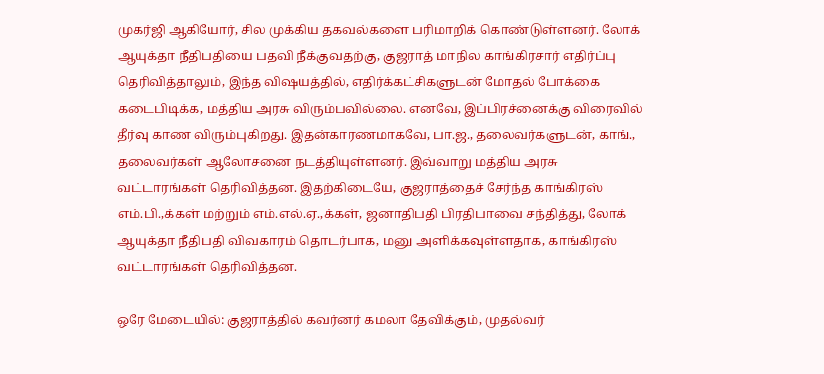முகர்ஜி ஆகியோர், சில முக்கிய தகவல்களை பரிமாறிக் கொண்டுள்ளனர். லோக் ஆயுக்தா நீதிபதியை பதவி நீக்குவதற்கு, குஜராத் மாநில காங்கிரசார் எதிர்ப்பு தெரிவித்தாலும், இந்த விஷயத்தில், எதிர்க்கட்சிகளுடன் மோதல் போக்கை கடைபிடிக்க, மத்திய அரசு விரும்பவில்லை. எனவே, இப்பிரச்னைக்கு விரைவில் தீர்வு காண விரும்புகிறது. இதன்காரணமாகவே, பா.ஜ., தலைவர்களுடன், காங்., தலைவர்கள் ஆலோசனை நடத்தியுள்ளனர். இவ்வாறு மத்திய அரசு வட்டாரங்கள் தெரிவித்தன. இதற்கிடையே, குஜராத்தைச் சேர்ந்த காங்கிரஸ் எம்.பி.,க்கள் மற்றும் எம்.எல்.ஏ.,க்கள், ஜனாதிபதி பிரதிபாவை சந்தித்து, லோக் ஆயுக்தா நீதிபதி விவகாரம் தொடர்பாக, மனு அளிக்கவுள்ளதாக, காங்கிரஸ் வட்டாரங்கள் தெரிவித்தன.

ஒரே மேடையில்: குஜராத்தில் கவர்னர் கமலா தேவிக்கும், முதல்வர்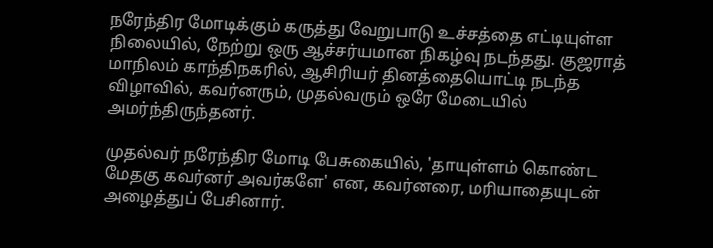நரேந்திர மோடிக்கும் கருத்து வேறுபாடு உச்சத்தை எட்டியுள்ள நிலையில், நேற்று ஒரு ஆச்சர்யமான நிகழ்வு நடந்தது. குஜராத் மாநிலம் காந்திநகரில், ஆசிரியர் தினத்தையொட்டி நடந்த விழாவில், கவர்னரும், முதல்வரும் ஒரே மேடையில் அமர்ந்திருந்தனர்.

முதல்வர் நரேந்திர மோடி பேசுகையில், 'தாயுள்ளம் கொண்ட மேதகு கவர்னர் அவர்களே' என, கவர்னரை, மரியாதையுடன் அழைத்துப் பேசினார்.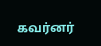கவர்னர்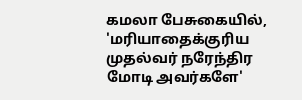கமலா பேசுகையில், 'மரியாதைக்குரிய முதல்வர் நரேந்திர மோடி அவர்களே'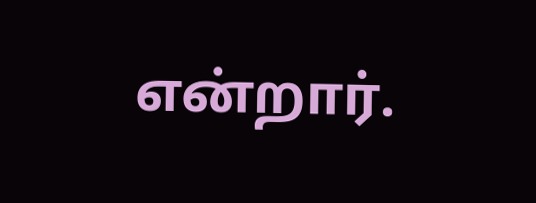என்றார்.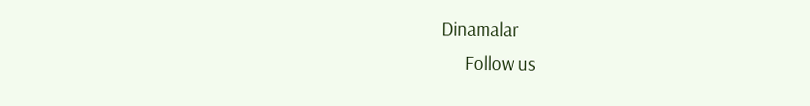Dinamalar
      Follow us